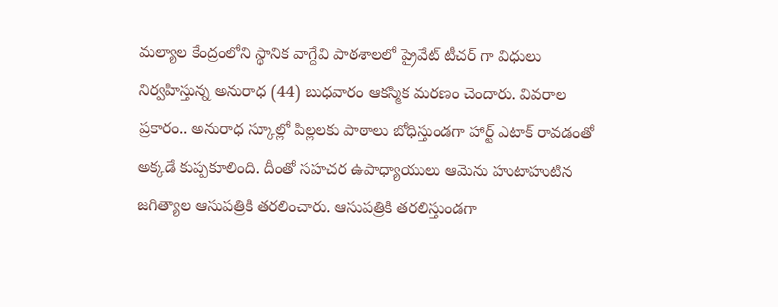మల్యాల కేంద్రంలోని స్థానిక వాగ్దేవి పాఠశాలలో ప్రైవేట్ టీచర్ గా విధులు నిర్వహిస్తున్న అనురాధ (44) బుధవారం ఆకస్మిక మరణం చెందారు. వివరాల ప్రకారం.. అనురాధ స్కూల్లో పిల్లలకు పాఠాలు బోధిస్తుండగా హార్ట్ ఎటాక్ రావడంతో అక్కడే కుప్పకూలింది. దీంతో సహచర ఉపాధ్యాయులు ఆమెను హుటాహుటిన జగిత్యాల ఆసుపత్రికి తరలించారు. ఆసుపత్రికి తరలిస్తుండగా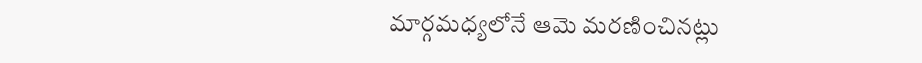మార్గమధ్యలోనే ఆమె మరణించినట్లు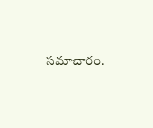సమాచారం.